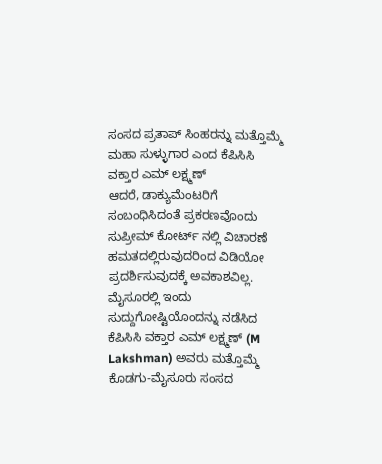ಸಂಸದ ಪ್ರತಾಪ್ ಸಿಂಹರನ್ನು ಮತ್ತೊಮ್ಮೆ ಮಹಾ ಸುಳ್ಳುಗಾರ ಎಂದ ಕೆಪಿಸಿಸಿ ವಕ್ತಾರ ಎಮ್ ಲಕ್ಷ್ಮಣ್
ಆದರೆ, ಡಾಕ್ಯುಮೆಂಟರಿಗೆ ಸಂಬಂಧಿಸಿದಂತೆ ಪ್ರಕರಣವೊಂದು ಸುಪ್ರೀಮ್ ಕೋರ್ಟ್ ನಲ್ಲಿ ವಿಚಾರಣೆ ಹಮತದಲ್ಲಿರುವುದರಿಂದ ವಿಡಿಯೋ ಪ್ರದರ್ಶಿಸುವುದಕ್ಕೆ ಅವಕಾಶವಿಲ್ಲ.
ಮೈಸೂರಲ್ಲಿ ಇಂದು ಸುದ್ದುಗೋಷ್ಟಿಯೊಂದನ್ನು ನಡೆಸಿದ ಕೆಪಿಸಿಸಿ ವಕ್ತಾರ ಎಮ್ ಲಕ್ಷ್ಮಣ್ (M Lakshman) ಅವರು ಮತ್ತೊಮ್ಮೆ ಕೊಡಗು-ಮೈಸೂರು ಸಂಸದ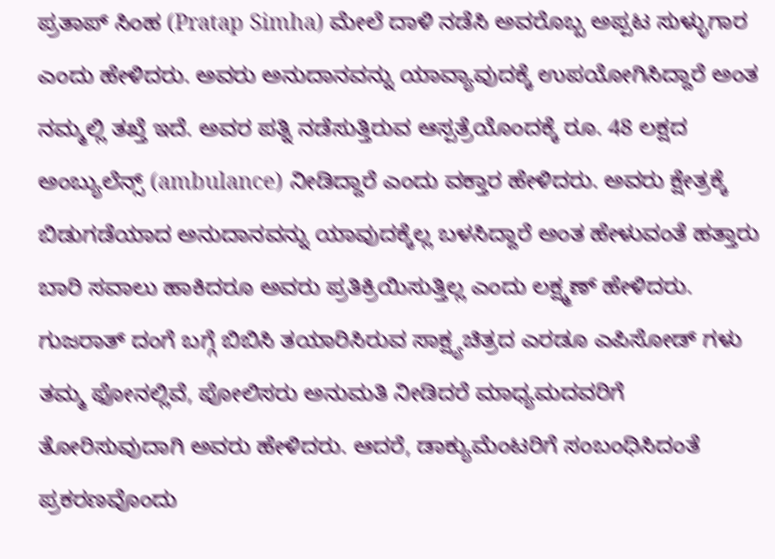ಪ್ರತಾಪ್ ಸಿಂಹ (Pratap Simha) ಮೇಲೆ ದಾಳಿ ನಡೆಸಿ ಅವರೊಬ್ಬ ಅಪ್ಪಟ ಸುಳ್ಳುಗಾರ ಎಂದು ಹೇಳಿದರು. ಅವರು ಅನುದಾನವನ್ನು ಯಾವ್ಯಾವುದಕ್ಕೆ ಉಪಯೋಗಿಸಿದ್ದಾರೆ ಅಂತ ನಮ್ಮಲ್ಲಿ ತಖ್ತೆ ಇದೆ. ಅವರ ಪತ್ನಿ ನಡೆಸುತ್ತಿರುವ ಆಸ್ಪತ್ರೆಯೊಂದಕ್ಕೆ ರೂ. 48 ಲಕ್ಷದ ಅಂಬ್ಯುಲೆನ್ಸ್ (ambulance) ನೀಡಿದ್ದಾರೆ ಎಂದು ವಕ್ತಾರ ಹೇಳಿದರು. ಅವರು ಕ್ಷೇತ್ರಕ್ಕೆ ಬಿಡುಗಡೆಯಾದ ಅನುದಾನವನ್ನು ಯಾವುದಕ್ಕೆಲ್ಲ ಬಳಸಿದ್ದಾರೆ ಅಂತ ಹೇಳುವಂತೆ ಹತ್ತಾರು ಬಾರಿ ಸವಾಲು ಹಾಕಿದರೂ ಅವರು ಪ್ರತಿಕ್ರಿಯಿಸುತ್ತಿಲ್ಲ ಎಂದು ಲಕ್ಷ್ಮಣ್ ಹೇಳಿದರು. ಗುಜರಾತ್ ದಂಗೆ ಬಗ್ಗೆ ಬಿಬಿಸಿ ತಯಾರಿಸಿರುವ ಸಾಕ್ಷ್ಯಚಿತ್ರದ ಎರಡೂ ಎಪಿಸೋಡ್ ಗಳು ತಮ್ಮ ಫೋನಲ್ಲಿವೆ, ಪೋಲಿಸರು ಅನುಮತಿ ನೀಡಿದರೆ ಮಾಧ್ಯಮದವರಿಗೆ ತೋರಿಸುವುದಾಗಿ ಅವರು ಹೇಳಿದರು. ಆದರೆ, ಡಾಕ್ಯುಮೆಂಟರಿಗೆ ಸಂಬಂಧಿಸಿದಂತೆ ಪ್ರಕರಣವೊಂದು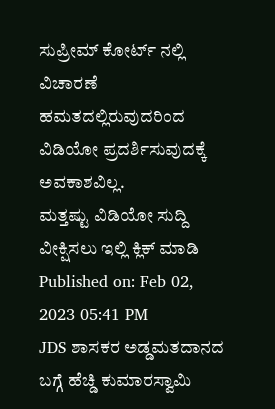ಸುಪ್ರೀಮ್ ಕೋರ್ಟ್ ನಲ್ಲಿ ವಿಚಾರಣೆ ಹಮತದಲ್ಲಿರುವುದರಿಂದ ವಿಡಿಯೋ ಪ್ರದರ್ಶಿಸುವುದಕ್ಕೆ ಅವಕಾಶವಿಲ್ಲ.
ಮತ್ತಷ್ಟು ವಿಡಿಯೋ ಸುದ್ದಿ ವೀಕ್ಷಿಸಲು ಇಲ್ಲಿ ಕ್ಲಿಕ್ ಮಾಡಿ
Published on: Feb 02, 2023 05:41 PM
JDS ಶಾಸಕರ ಅಡ್ಡಮತದಾನದ ಬಗ್ಗೆ ಹೆಚ್ಡಿ ಕುಮಾರಸ್ವಾಮಿ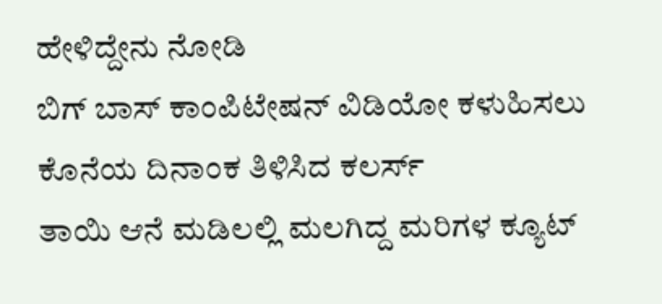ಹೇಳಿದ್ದೇನು ನೋಡಿ
ಬಿಗ್ ಬಾಸ್ ಕಾಂಪಿಟೇಷನ್ ವಿಡಿಯೋ ಕಳುಹಿಸಲು ಕೊನೆಯ ದಿನಾಂಕ ತಿಳಿಸಿದ ಕಲರ್ಸ್
ತಾಯಿ ಆನೆ ಮಡಿಲಲ್ಲಿ ಮಲಗಿದ್ದ ಮರಿಗಳ ಕ್ಯೂಟ್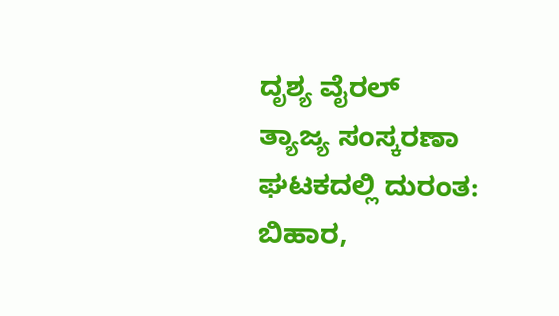ದೃಶ್ಯ ವೈರಲ್
ತ್ಯಾಜ್ಯ ಸಂಸ್ಕರಣಾ ಘಟಕದಲ್ಲಿ ದುರಂತ: ಬಿಹಾರ,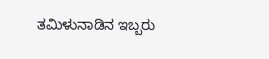ತಮಿಳುನಾಡಿನ ಇಬ್ಬರು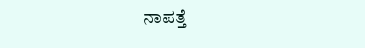ನಾಪತ್ತೆ